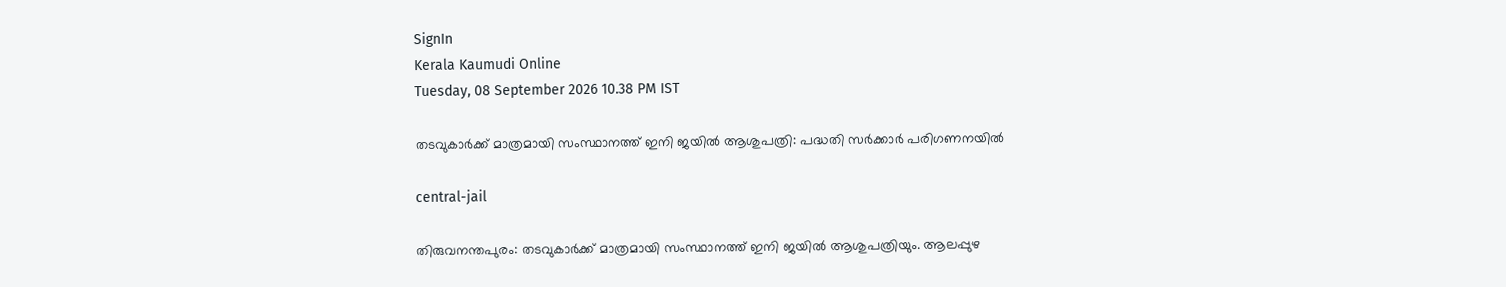SignIn
Kerala Kaumudi Online
Tuesday, 08 September 2026 10.38 PM IST

തടവുകാർക്ക് മാത്രമായി സംസ്ഥാനത്ത് ഇനി ജയിൽ ആശുപത്രി: പദ്ധതി സർക്കാർ പരിഗണനയിൽ

central-jail

തിരുവനന്തപുരം: തടവുകാർക്ക് മാത്രമായി സംസ്ഥാനത്ത് ഇനി ജയിൽ ആശുപത്രിയും. ആലപ്പുഴ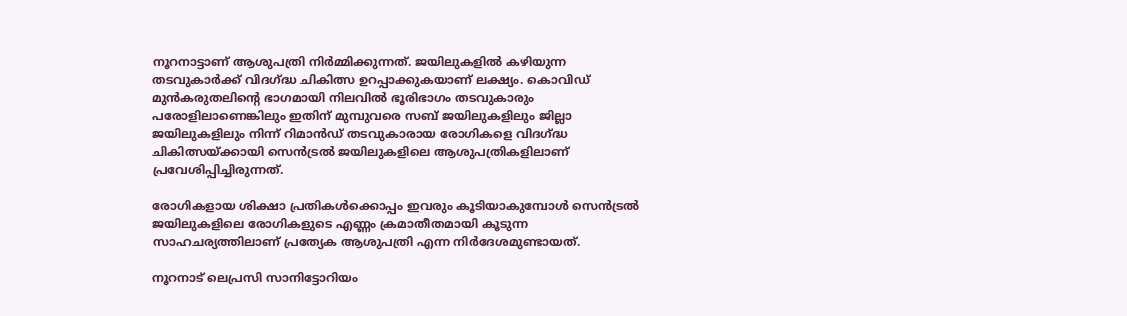നൂറനാട്ടാണ് ആശുപത്രി നിർമ്മിക്കുന്നത്. ജയിലുകളിൽ കഴിയുന്ന തടവുകാർക്ക് വിദഗ്ദ്ധ ചികിത്സ ഉറപ്പാക്കുകയാണ് ലക്ഷ്യം. കൊവിഡ് മുൻകരുതലിന്റെ ഭാഗമായി നിലവിൽ ഭൂരിഭാഗം തടവുകാരും പരോളിലാണെങ്കിലും ഇതിന് മുമ്പുവരെ സബ്‌‌ ജയിലുകളിലും ജില്ലാ ജയിലുകളിലും നിന്ന് റിമാൻഡ് തടവുകാരായ രോഗികളെ വിദഗ്ദ്ധ ചികിത്സയ്ക്കായി സെൻട്രൽ ജയിലുകളിലെ ആശുപത്രികളിലാണ് പ്രവേശിപ്പിച്ചിരുന്നത്.

രോഗികളായ ശിക്ഷാ പ്രതികൾക്കൊപ്പം ഇവരും കൂടിയാകുമ്പോൾ സെൻട്രൽ ജയിലുകളിലെ രോഗികളുടെ എണ്ണം ക്രമാതീതമായി കൂടുന്ന സാഹചര്യത്തിലാണ് പ്രത്യേക ആശുപത്രി എന്ന നിർദേശമുണ്ടായത്.

നൂറനാട് ലെപ്രസി സാനിട്ടോറിയം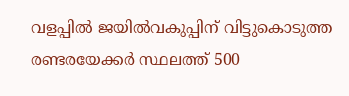വളപ്പിൽ ജയിൽവകുപ്പിന് വിട്ടുകൊടുത്ത രണ്ടരയേക്കർ സ്ഥലത്ത് 500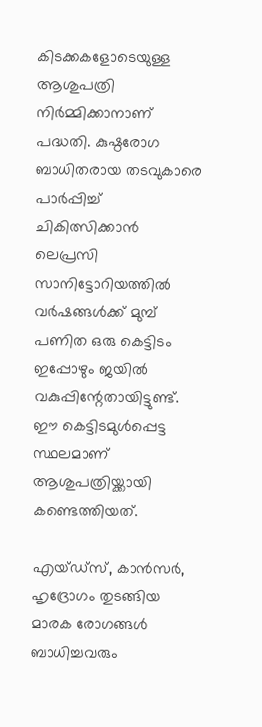കിടക്കകളോടെയുള്ള ആശുപത്രി നിർമ്മിക്കാനാണ് പദ്ധതി. കുഷ്ഠരോഗ ബാധിതരായ തടവുകാരെ പാർപ്പിച്ച് ചികിത്സിക്കാൻ ലെപ്രസി സാനിട്ടോറിയത്തിൽ വർഷങ്ങൾക്ക് മുമ്പ് പണിത ഒരു കെട്ടിടം ഇപ്പോഴും ജയിൽ വകുപ്പിന്റേതായിട്ടുണ്ട്. ഈ കെട്ടിടമുൾപ്പെട്ട സ്ഥലമാണ് ആശുപത്രിയ്ക്കായി കണ്ടെത്തിയത്.

എയ്‌ഡ്സ്, കാൻസർ, ഹൃദ്രോഗം തുടങ്ങിയ മാരക രോഗങ്ങൾ ബാധിച്ചവരും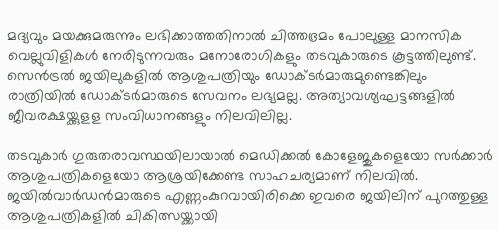മദ്യവും മയക്കുമരുന്നും ലഭിക്കാത്തതിനാൽ ചിത്തഭ്രമം പോലുള്ള മാനസിക വെല്ലുവിളികൾ നേരിടുന്നവരും മനോരോഗികളും തടവുകാരുടെ കൂട്ടത്തിലുണ്ട്. സെൻട്രൽ ജയിലുകളിൽ ആശുപത്രിയും ഡോക്ടർമാരുമുണ്ടെങ്കിലും രാത്രിയിൽ ഡോക്ടർമാരുടെ സേവനം ലഭ്യമല്ല. അത്യാവശ്യഘട്ടങ്ങളിൽ ജീവരക്ഷയ്ക്കുളള സംവിധാനങ്ങളും നിലവിലില്ല.

തടവുകാർ ഗുരുതരാവസ്ഥയിലായാൽ മെഡിക്കൽ കോളേജുകളെയോ സർക്കാർ ആശുപത്രികളെയോ ആശ്രയിക്കേണ്ട സാഹചര്യമാണ് നിലവിൽ. ജയിൽവാർ‌ഡൻമാരുടെ എണ്ണംകുറവായിരിക്കെ ഇവരെ ജയിലിന് പുറത്തുള്ള ആശുപത്രികളിൽ ചികിത്സയ്ക്കായി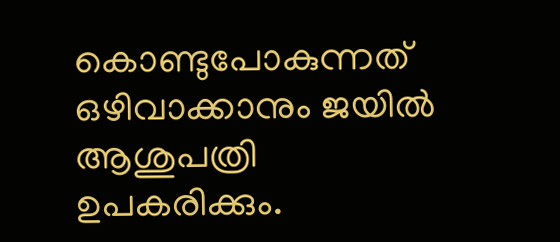കൊണ്ടുപോകുന്നത് ഒഴിവാക്കാനും ജയിൽ ആശുപത്രി ഉപകരിക്കും.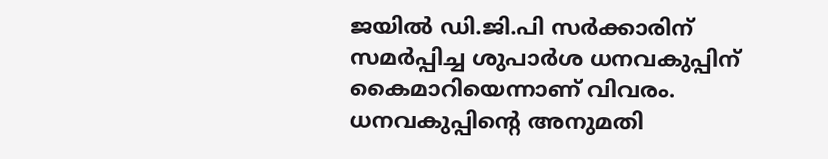ജയിൽ ‌ഡി.ജി.പി സർക്കാരിന് സമർപ്പിച്ച ശുപാർശ ധനവകുപ്പിന് കൈമാറിയെന്നാണ് വിവരം. ധനവകുപ്പിന്റെ അനുമതി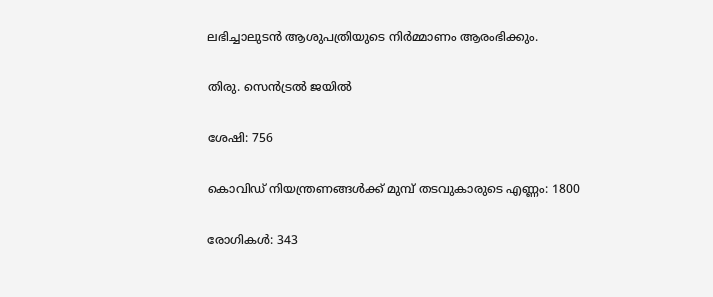ലഭിച്ചാലുടൻ ആശുപത്രിയുടെ നിർമ്മാണം ആരംഭിക്കും.

തിരു. സെൻട്രൽ ജയിൽ

ശേഷി: 756

കൊവിഡ് നിയന്ത്രണങ്ങൾക്ക് മുമ്പ് തടവുകാരുടെ എണ്ണം: 1800

രോഗികൾ: 343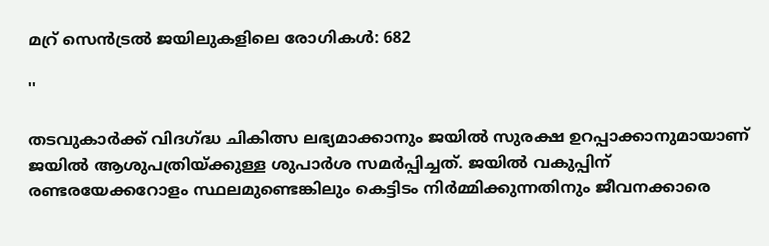മറ്ര് സെൻട്രൽ ജയിലുകളിലെ രോഗികൾ: 682

''

തടവുകാർക്ക് വിദഗ്ദ്ധ ചികിത്സ ലഭ്യമാക്കാനും ജയിൽ സുരക്ഷ ഉറപ്പാക്കാനുമായാണ് ജയിൽ ആശുപത്രിയ്ക്കുള്ള ശുപാർശ സമർപ്പിച്ചത്. ജയിൽ വകുപ്പിന് രണ്ടരയേക്കറോളം സ്ഥലമുണ്ടെങ്കിലും കെട്ടിടം നിർമ്മിക്കുന്നതിനും ജീവനക്കാരെ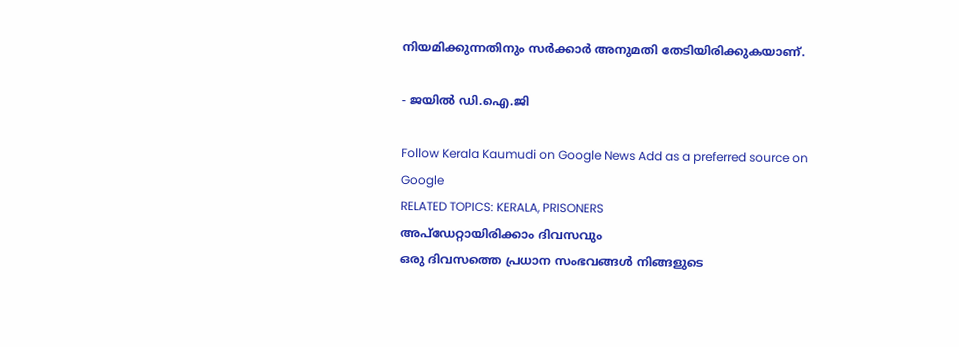നിയമിക്കുന്നതിനും സർക്കാർ അനുമതി തേടിയിരിക്കുകയാണ്.

- ജയിൽ ഡി.ഐ.ജി

Follow Kerala Kaumudi on Google News Add as a preferred source on Google
RELATED TOPICS: KERALA, PRISONERS
അപ്ഡേറ്റായിരിക്കാം ദിവസവും
ഒരു ദിവസത്തെ പ്രധാന സംഭവങ്ങൾ നിങ്ങളുടെ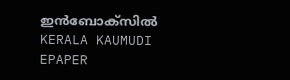ഇൻബോക്സിൽ
KERALA KAUMUDI EPAPER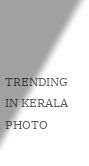TRENDING IN KERALA
PHOTO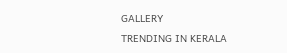GALLERY
TRENDING IN KERALA